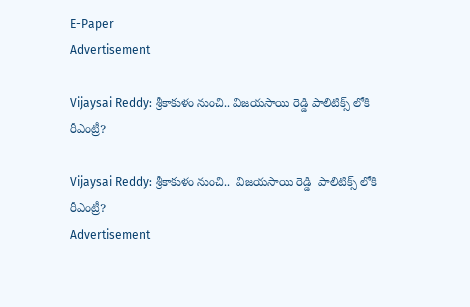E-Paper
Advertisement

Vijaysai Reddy: శ్రీకాకుళం నుంచి.. విజయసాయి రెడ్డి పాలిటిక్స్ లోకి రీఎంట్రీ?

Vijaysai Reddy: శ్రీకాకుళం నుంచి..  విజయసాయి రెడ్డి  పాలిటిక్స్ లోకి రీఎంట్రీ?
Advertisement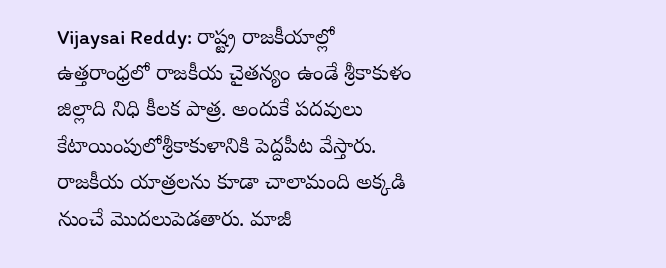Vijaysai Reddy: రాష్ట్ర రాజకీయాల్లో ఉత్తరాంధ్రలో రాజకీయ చైతన్యం ఉండే శ్రీకాకుళం జిల్లాది నిధి కీలక పాత్ర. అందుకే పదవులు కేటాయింపులోశ్రీకాకుళానికి పెద్దపీట వేస్తారు. రాజకీయ యాత్రలను కూడా చాలామంది అక్కడి నుంచే మొదలుపెడతారు. మాజీ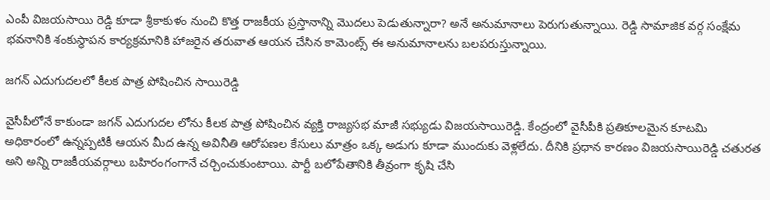ఎంపీ విజయసాయి రెడ్డి కూడా శ్రీకాకుళం నుంచి కొత్త రాజకీయ ప్రస్తానాన్ని మొదలు పెడుతున్నారా? అనే అనుమానాలు పెరుగుతున్నాయి. రెడ్డి సామాజిక వర్గ సంక్షేమ భవనానికి శంకుస్థాపన కార్యక్రమానికి హాజరైన తరువాత ఆయన చేసిన కామెంట్స్ ఈ అనుమానాలను బలపరుస్తున్నాయి.

జగన్ ఎదుగుదలలో కీలక పాత్ర పోషించిన సాయిరెడ్డి

వైసీపీలోనే కాకుండా జగన్ ఎదుగుదల లోను కీలక పాత్ర పోషించిన వ్యక్తి రాజ్యసభ మాజీ సభ్యుడు విజయసాయిరెడ్డి. కేంద్రంలో వైసీపీకి ప్రతికూలమైన కూటమి అధికారంలో ఉన్నప్పటికీ ఆయన మీద ఉన్న అవినీతి ఆరోపణల కేసులు మాత్రం ఒక్క అడుగు కూడా ముందుకు వెళ్లలేదు. దీనికి ప్రధాన కారణం విజయసాయిరెడ్డి చతురత అని అన్ని రాజకీయవర్గాలు బహిరంగంగానే చర్చించుకుంటాయి. పార్టీ బలోపేతానికి తీవ్రంగా కృషి చేసి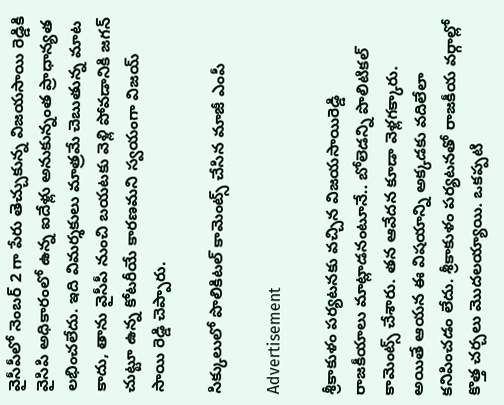వైసీపీలో నెంబర్ 2 గా పేరు తెచ్చుకున్న విజయసాయి రెడ్డికి వైసిపి అధికారంలో ఉన్న ఐదేళ్లు అనుకున్నంత ప్రాధాన్యత లభించలేదు. ఇది విమర్శకులు మాత్రమే చెబుతున్న మాట కాదు, తాను వైసీపీ నుంచి బయటకు వెళ్లి పోవడానికి జగన్ చుట్టూ ఉన్న కోటరీయే కారణమని స్వయంగా విజయ్ సాయి రెడ్డి చెప్పారు.

సిక్కులులో పొలికిటల్ కామెంట్స్ చేసిన మాజీ ఎంపీ

Advertisement

శ్రీకాకుళం పర్యటనకు వచ్చిన విజయసాయిరెడ్డి రాజకీయాలు మాట్లాడనంటూనే.. బోలెడన్ని పొలిటికల్ కామెంట్స్ చేశారు. తన ఆవేదన కూడా వెళ్లగక్కారు. అయితే ఆయన ఈ విషయాన్ని అక్కడకు వదిలేలా కనిపించడం లేదు. శ్రీకాకుళం పర్యటనతో రాజకీయ వర్గాల్లో కొత్త చర్చలు మొదలయ్యాయి. ఒకప్పటి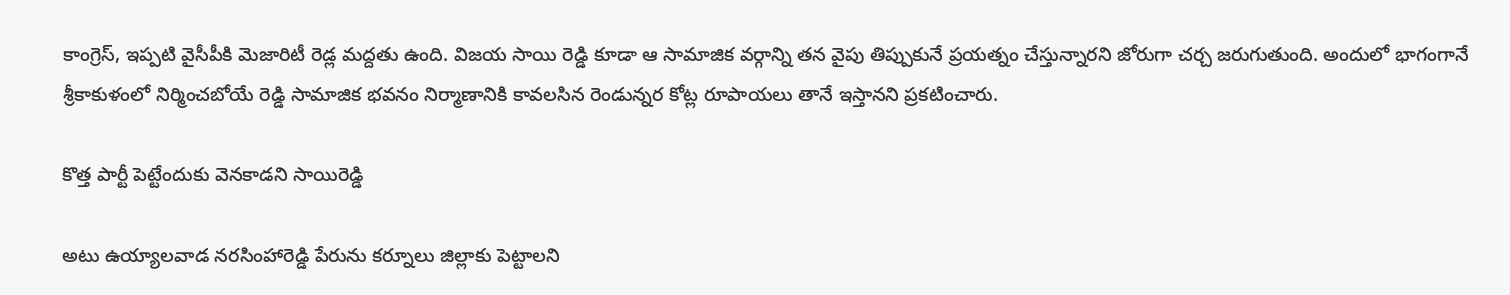కాంగ్రెస్, ఇప్పటి వైసీపీకి మెజారిటీ రెడ్ల మద్దతు ఉంది. విజయ సాయి రెడ్డి కూడా ఆ సామాజిక వర్గాన్ని తన వైపు తిప్పుకునే ప్రయత్నం చేస్తున్నారని జోరుగా చర్చ జరుగుతుంది. అందులో భాగంగానే శ్రీకాకుళంలో నిర్మించబోయే రెడ్డి సామాజిక భవనం నిర్మాణానికి కావలసిన రెండున్నర కోట్ల రూపాయలు తానే ఇస్తానని ప్రకటించారు.

కొత్త పార్టీ పెట్టేందుకు వెనకాడని సాయిరెడ్డి

అటు ఉయ్యాలవాడ నరసింహారెడ్డి పేరును కర్నూలు జిల్లాకు పెట్టాలని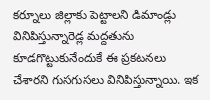కర్నూలు జిల్లాకు పెట్టాలని డిమాండ్లు వినిపిస్తున్నారెడ్ల మద్దతును కూడగొట్టుకునేందుకే ఈ ప్రకటనలు చేశారని గుసగుసలు వినిపిస్తున్నాయి. ఇక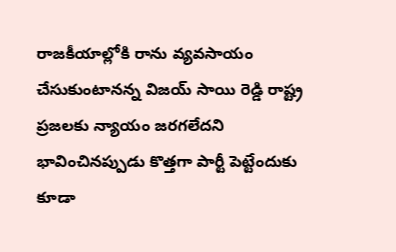రాజకీయాల్లోకి రాను వ్యవసాయం చేసుకుంటానన్న విజయ్ సాయి రెడ్డి రాష్ట్ర ప్రజలకు న్యాయం జరగలేదని భావించినప్పుడు కొత్తగా పార్టీ పెట్టేందుకు కూడా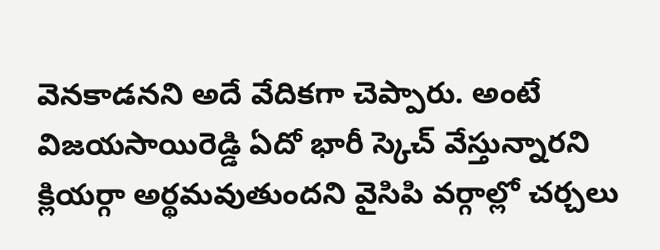వెనకాడనని అదే వేదికగా చెప్పారు. అంటే విజయసాయిరెడ్డి ఏదో భారీ స్కెచ్ వేస్తున్నారని క్లియర్గా అర్థమవుతుందని వైసిపి వర్గాల్లో చర్చలు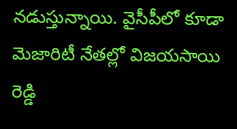నడుస్తున్నాయి. వైసీపీలో కూడా మెజారిటీ నేతల్లో విజయసాయి రెడ్డి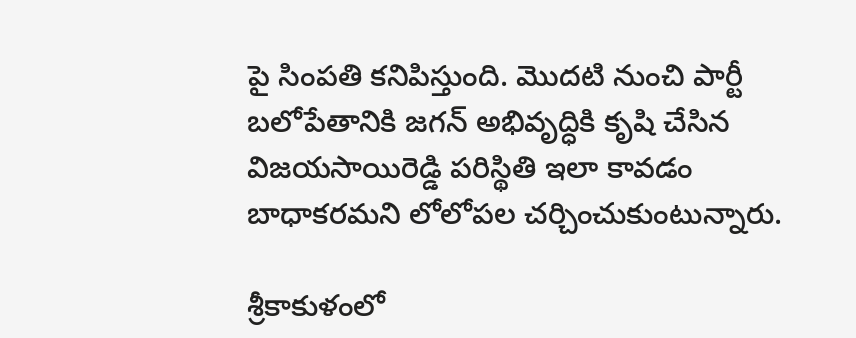పై సింపతి కనిపిస్తుంది. మొదటి నుంచి పార్టీ బలోపేతానికి జగన్ అభివృద్ధికి కృషి చేసిన విజయసాయిరెడ్డి పరిస్థితి ఇలా కావడం బాధాకరమని లోలోపల చర్చించుకుంటున్నారు.

శ్రీకాకుళంలో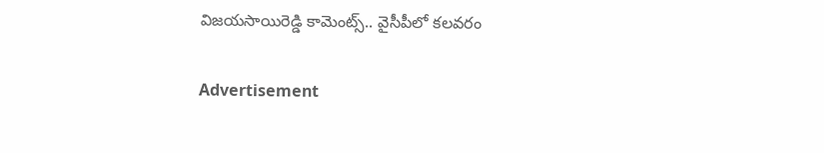విజయసాయిరెడ్డి కామెంట్స్.. వైసీపీలో కలవరం

Advertisement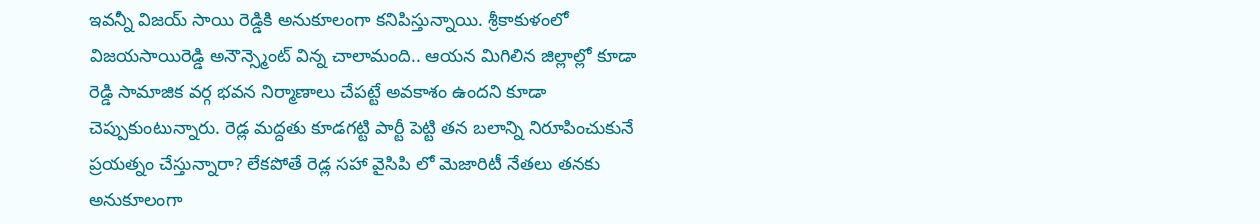ఇవన్నీ విజయ్ సాయి రెడ్డికి అనుకూలంగా కనిపిస్తున్నాయి. శ్రీకాకుళంలో విజయసాయిరెడ్డి అనౌన్స్మెంట్ విన్న చాలామంది.. ఆయన మిగిలిన జిల్లాల్లో కూడా రెడ్డి సామాజిక వర్గ భవన నిర్మాణాలు చేపట్టే అవకాశం ఉందని కూడా చెప్పుకుంటున్నారు. రెడ్ల మద్దతు కూడగట్టి పార్టీ పెట్టి తన బలాన్ని నిరూపించుకునే ప్రయత్నం చేస్తున్నారా? లేకపోతే రెడ్ల సహా వైసిపి లో మెజారిటీ నేతలు తనకు అనుకూలంగా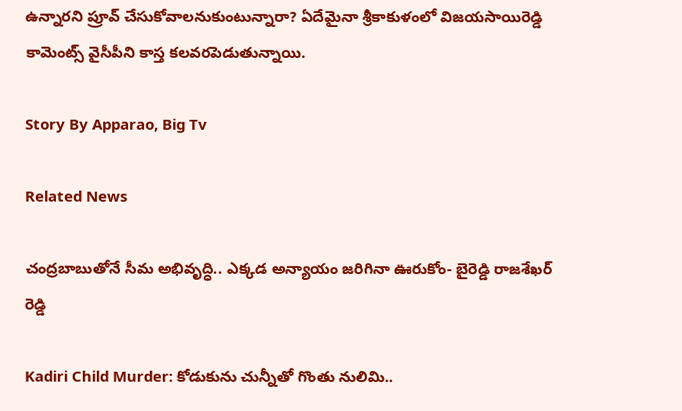ఉన్నారని ప్రూవ్ చేసుకోవాలనుకుంటున్నారా? ఏదేమైనా శ్రీకాకుళంలో విజయసాయిరెడ్డి కామెంట్స్ వైసీపీని కాస్త కలవరపెడుతున్నాయి.

Story By Apparao, Big Tv

Related News

చంద్రబాబుతోనే సీమ అభివృద్ధి.. ఎక్కడ అన్యాయం జరిగినా ఊరుకోం- బైరెడ్డి రాజశేఖర్ రెడ్డి

Kadiri Child Murder: కోడుకును చున్నీతో గొంతు నులిమి..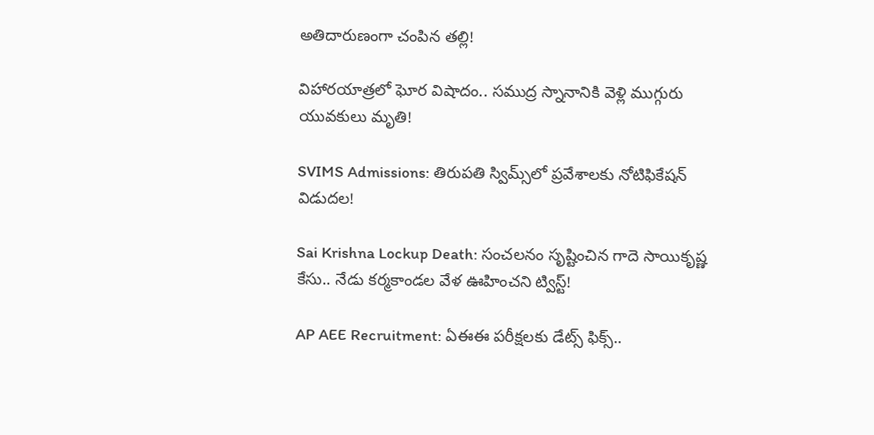అతిదారుణంగా చంపిన తల్లి!

విహారయాత్రలో ఘోర విషాదం.. సముద్ర స్నానానికి వెళ్లి ముగ్గురు యువకులు మృతి!

SVIMS Admissions: తిరుపతి స్విమ్స్‌లో ప్రవేశాలకు నోటిఫికేషన్ విడుదల!

Sai Krishna Lockup Death: సంచలనం సృష్టించిన గాదె సాయికృష్ణ కేసు.. నేడు కర్మకాండల వేళ ఊహించని ట్విస్ట్!

AP AEE Recruitment: ఏఈఈ పరీక్షలకు డేట్స్ ఫిక్స్..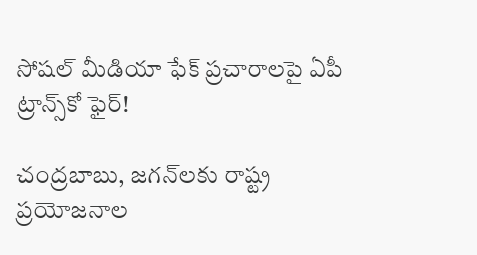సోషల్ మీడియా ఫేక్ ప్రచారాలపై ఏపీ ట్రాన్స్‌కో ఫైర్!

చంద్రబాబు, జగన్‌లకు రాష్ట్ర ప్రయోజనాల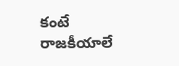కంటే రాజకీయాలే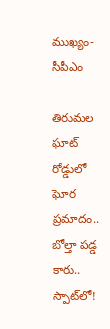ముఖ్యం- సీపీఎం

తిరుమల ఘాట్ రోడ్డులో ఘోర ప్రమాదం.. బోల్తా పడ్డ కారు.. స్పాట్‌లో!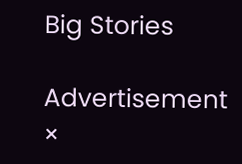Big Stories

Advertisement
×